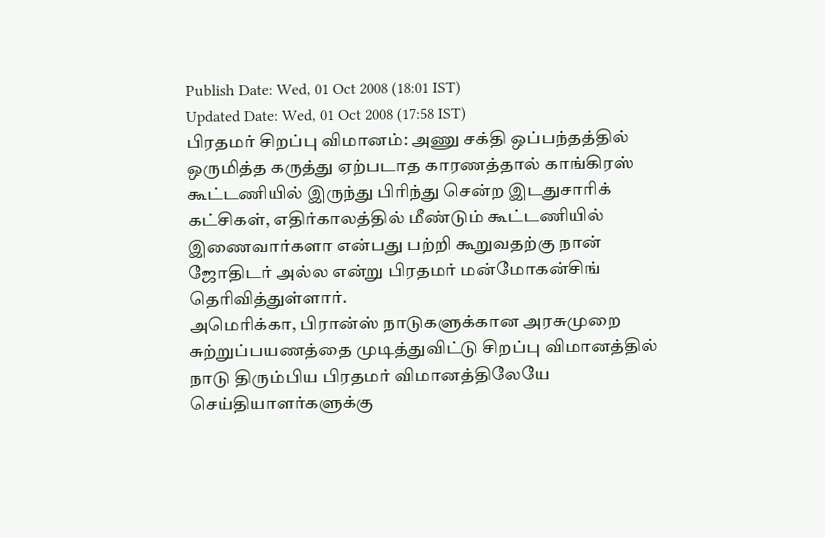Publish Date: Wed, 01 Oct 2008 (18:01 IST)
Updated Date: Wed, 01 Oct 2008 (17:58 IST)
பிரதமர் சிறப்பு விமானம்: அணு சக்தி ஒப்பந்தத்தில் ஒருமித்த கருத்து ஏற்படாத காரணத்தால் காங்கிரஸ் கூட்டணியில் இருந்து பிரிந்து சென்ற இடதுசாரிக் கட்சிகள், எதிர்காலத்தில் மீண்டும் கூட்டணியில் இணைவார்களா என்பது பற்றி கூறுவதற்கு நான் ஜோதிடர் அல்ல என்று பிரதமர் மன்மோகன்சிங் தெரிவித்துள்ளார்.
அமெரிக்கா, பிரான்ஸ் நாடுகளுக்கான அரசுமுறை சுற்றுப்பயணத்தை முடித்துவிட்டு சிறப்பு விமானத்தில் நாடு திரும்பிய பிரதமர் விமானத்திலேயே செய்தியாளர்களுக்கு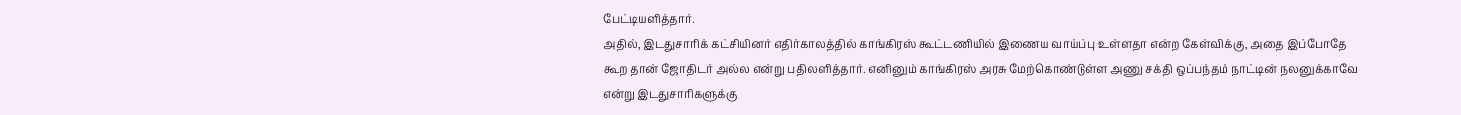பேட்டியளித்தார்.
அதில், இடதுசாரிக் கட்சியினர் எதிர்காலத்தில் காங்கிரஸ் கூட்டணியில் இணைய வாய்ப்பு உள்ளதா என்ற கேள்விக்கு, அதை இப்போதே கூற தான் ஜோதிடர் அல்ல என்று பதிலளித்தார். எனினும் காங்கிரஸ் அரசு மேற்கொண்டுள்ள அணு சக்தி ஒப்பந்தம் நாட்டின் நலனுக்காவே என்று இடதுசாரிகளுக்கு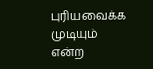புரியவைக்க முடியும் என்ற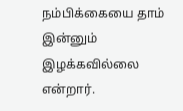நம்பிக்கையை தாம் இன்னும் இழக்கவில்லை என்றார்.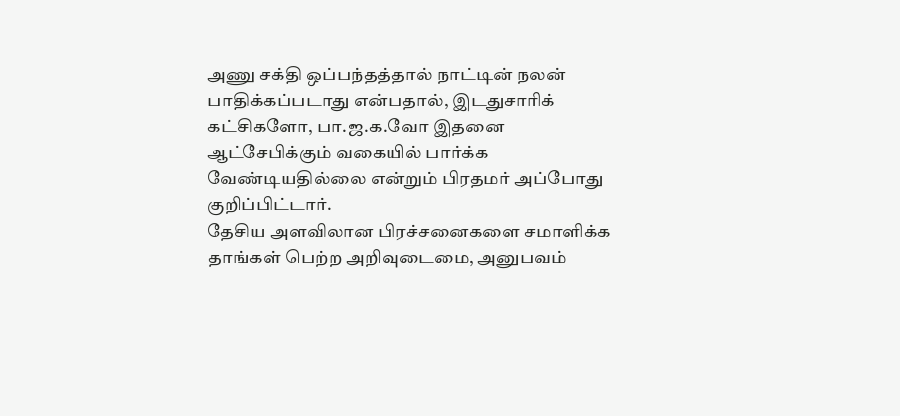அணு சக்தி ஒப்பந்தத்தால் நாட்டின் நலன் பாதிக்கப்படாது என்பதால், இடதுசாரிக் கட்சிகளோ, பா.ஜ.க.வோ இதனை ஆட்சேபிக்கும் வகையில் பார்க்க வேண்டியதில்லை என்றும் பிரதமர் அப்போது குறிப்பிட்டார்.
தேசிய அளவிலான பிரச்சனைகளை சமாளிக்க தாங்கள் பெற்ற அறிவுடைமை, அனுபவம்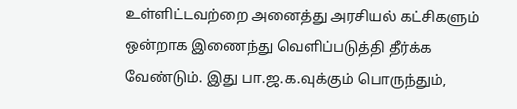உள்ளிட்டவற்றை அனைத்து அரசியல் கட்சிகளும் ஒன்றாக இணைந்து வெளிப்படுத்தி தீர்க்க வேண்டும். இது பா.ஜ.க.வுக்கும் பொருந்தும்,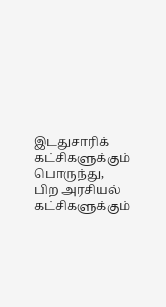இடதுசாரிக் கட்சிகளுக்கும் பொருந்து, பிற அரசியல் கட்சிகளுக்கும்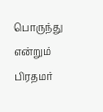பொருந்து என்றும் பிரதமர்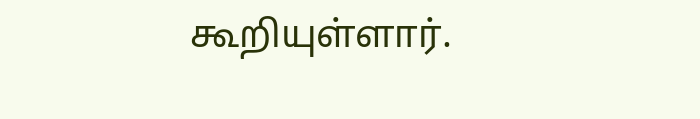கூறியுள்ளார்.